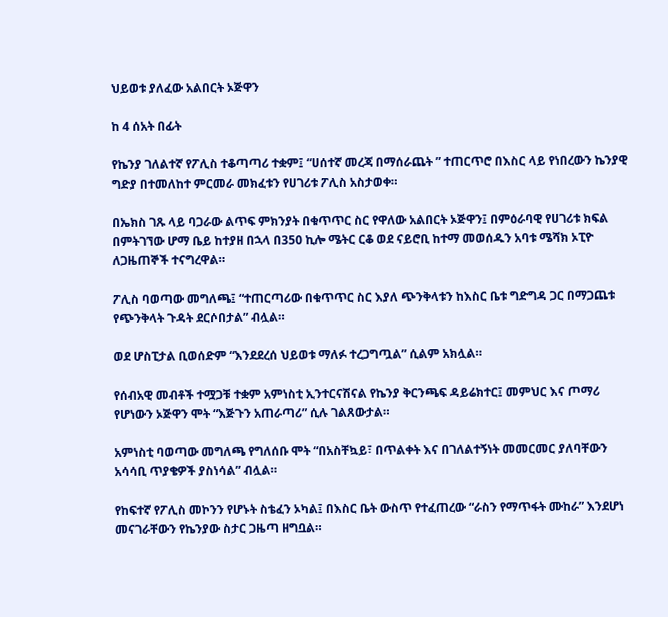ህይወቱ ያለፈው አልበርት ኦጅዋን

ከ 4 ሰአት በፊት

የኬንያ ገለልተኛ የፖሊስ ተቆጣጣሪ ተቋም፤ “ሀሰተኛ መረጃ በማሰራጨት ” ተጠርጥሮ በእስር ላይ የነበረውን ኬንያዊ ግድያ በተመለከተ ምርመራ መክፈቱን የሀገሪቱ ፖሊስ አስታወቀ።

በኤክስ ገጹ ላይ ባጋራው ልጥፍ ምክንያት በቁጥጥር ስር የዋለው አልበርት ኦጅዋን፤ በምዕራባዊ የሀገሪቱ ክፍል በምትገኘው ሆማ ቤይ ከተያዘ በኋላ በ350 ኪሎ ሜትር ርቆ ወደ ናይሮቢ ከተማ መወሰዱን አባቱ ሜሻክ ኦፒዮ ለጋዜጠኞች ተናግረዋል።

ፖሊስ ባወጣው መግለጫ፤ “ተጠርጣሪው በቁጥጥር ስር እያለ ጭንቅላቱን ከእስር ቤቱ ግድግዳ ጋር በማጋጨቱ የጭንቅላት ጉዳት ደርሶበታል” ብሏል።

ወደ ሆስፒታል ቢወሰድም “እንደደረሰ ህይወቱ ማለፉ ተረጋግጧል” ሲልም አክሏል።

የሰብአዊ መብቶች ተሟጋቹ ተቋም አምነስቲ ኢንተርናሽናል የኬንያ ቅርንጫፍ ዳይሬክተር፤ መምህር እና ጦማሪ የሆነውን ኦጅዋን ሞት “እጅጉን አጠራጣሪ” ሲሉ ገልጸውታል።

አምነስቲ ባወጣው መግለጫ የግለሰቡ ሞት “በአስቸኳይ፣ በጥልቀት እና በገለልተኝነት መመርመር ያለባቸውን አሳሳቢ ጥያቄዎች ያስነሳል” ብሏል።

የከፍተኛ የፖሊስ መኮንን የሆኑት ስቴፈን ኦካል፤ በእስር ቤት ውስጥ የተፈጠረው “ራስን የማጥፋት ሙከራ” እንደሆነ መናገራቸውን የኬንያው ስታር ጋዜጣ ዘግቧል።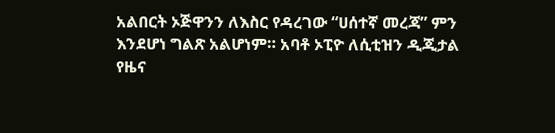አልበርት ኦጅዋንን ለእስር የዳረገው “ሀሰተኛ መረጃ” ምን እንደሆነ ግልጽ አልሆነም። አባቶ ኦፒዮ ለሲቲዝን ዲጂታል የዜና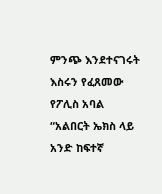ምንጭ እንደተናገሩት እስሩን የፈጸመው የፖሊስ አባል “አልበርት ኤክስ ላይ አንድ ከፍተኛ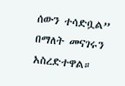ሰውን ተሳድቧል” በማለት መናገሩን አስረድተዋል።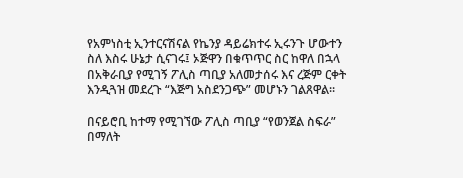የአምነስቲ ኢንተርናሽናል የኬንያ ዳይሬክተሩ ኢሩንጉ ሆውተን ስለ እስሩ ሁኔታ ሲናገሩ፤ ኦጅዋን በቁጥጥር ስር ከዋለ በኋላ በአቅራቢያ የሚገኝ ፖሊስ ጣቢያ አለመታሰሩ እና ረጅም ርቀት እንዲጓዝ መደረጉ “እጅግ አስደንጋጭ” መሆኑን ገልጸዋል።

በናይሮቢ ከተማ የሚገኘው ፖሊስ ጣቢያ “የወንጀል ስፍራ” በማለት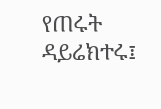የጠሩት ዳይሬክተሩ፤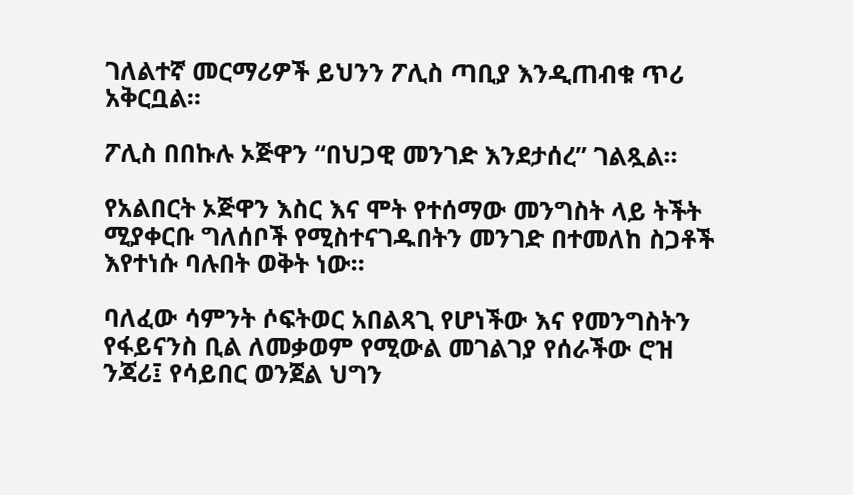ገለልተኛ መርማሪዎች ይህንን ፖሊስ ጣቢያ እንዲጠብቁ ጥሪ አቅርቧል።

ፖሊስ በበኩሉ ኦጅዋን “በህጋዊ መንገድ እንደታሰረ” ገልጿል።

የአልበርት ኦጅዋን እስር እና ሞት የተሰማው መንግስት ላይ ትችት ሚያቀርቡ ግለሰቦች የሚስተናገዱበትን መንገድ በተመለከ ስጋቶች እየተነሱ ባሉበት ወቅት ነው።

ባለፈው ሳምንት ሶፍትወር አበልጻጊ የሆነችው እና የመንግስትን የፋይናንስ ቢል ለመቃወም የሚውል መገልገያ የሰራችው ሮዝ ንጃሪ፤ የሳይበር ወንጀል ህግን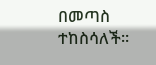በመጣስ ተከስሳለች።